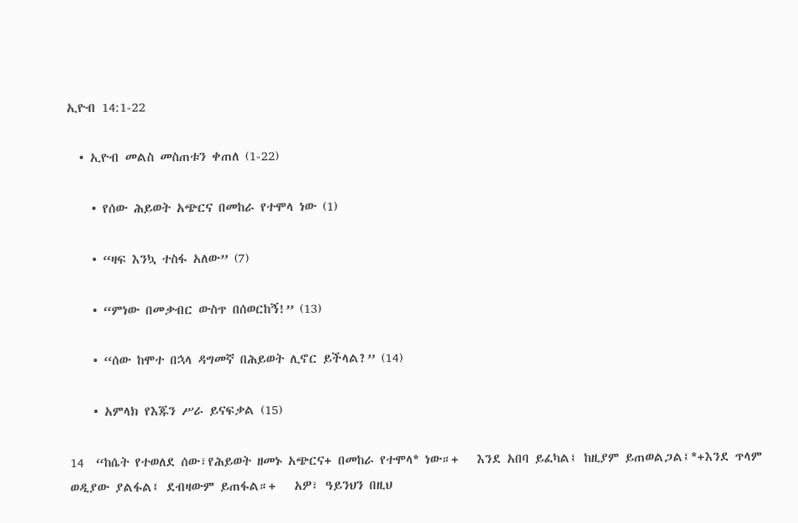ኢዮብ 14:1-22

  • ኢዮብ መልስ መስጠቱን ቀጠለ (1-22)

    • የሰው ሕይወት አጭርና በመከራ የተሞላ ነው (1)

    • “ዛፍ እንኳ ተስፋ አለው” (7)

    • “ምነው በመቃብር ውስጥ በሰወርከኝ!” (13)

    • “ሰው ከሞተ በኋላ ዳግመኛ በሕይወት ሊኖር ይችላል?” (14)

    • አምላክ የእጁን ሥራ ይናፍቃል (15)

14  “ከሴት የተወለደ ሰው፣የሕይወት ዘመኑ አጭርና+ በመከራ የተሞላ* ነው።+   እንደ አበባ ይፈካል፤ ከዚያም ይጠወልጋል፤*+እንደ ጥላም ወዲያው ያልፋል፤ ደብዛውም ይጠፋል።+   አዎ፣ ዓይንህን በዚህ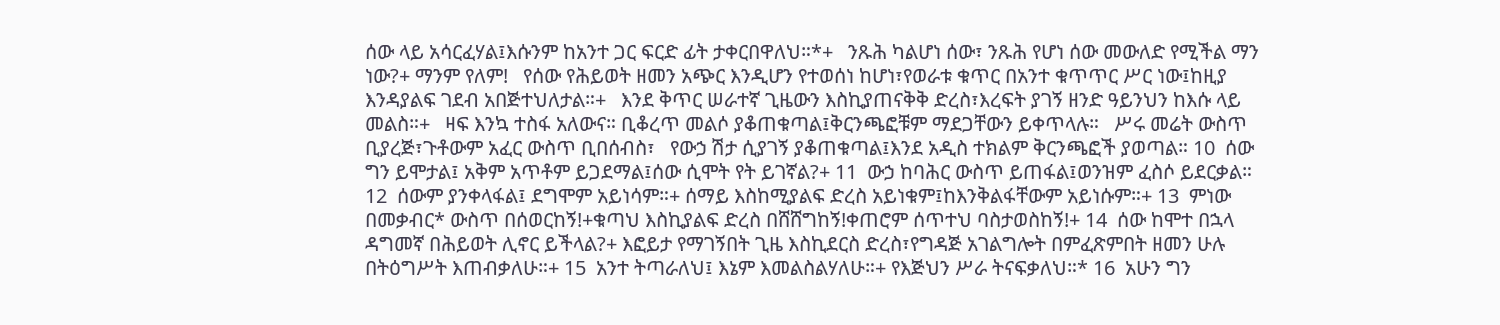ሰው ላይ አሳርፈሃል፤እሱንም ከአንተ ጋር ፍርድ ፊት ታቀርበዋለህ።*+   ንጹሕ ካልሆነ ሰው፣ ንጹሕ የሆነ ሰው መውለድ የሚችል ማን ነው?+ ማንም የለም!   የሰው የሕይወት ዘመን አጭር እንዲሆን የተወሰነ ከሆነ፣የወራቱ ቁጥር በአንተ ቁጥጥር ሥር ነው፤ከዚያ እንዳያልፍ ገደብ አበጅተህለታል።+   እንደ ቅጥር ሠራተኛ ጊዜውን እስኪያጠናቅቅ ድረስ፣እረፍት ያገኝ ዘንድ ዓይንህን ከእሱ ላይ መልስ።+   ዛፍ እንኳ ተስፋ አለውና። ቢቆረጥ መልሶ ያቆጠቁጣል፤ቅርንጫፎቹም ማደጋቸውን ይቀጥላሉ።   ሥሩ መሬት ውስጥ ቢያረጅ፣ጉቶውም አፈር ውስጥ ቢበሰብስ፣   የውኃ ሽታ ሲያገኝ ያቆጠቁጣል፤እንደ አዲስ ተክልም ቅርንጫፎች ያወጣል። 10  ሰው ግን ይሞታል፤ አቅም አጥቶም ይጋደማል፤ሰው ሲሞት የት ይገኛል?+ 11  ውኃ ከባሕር ውስጥ ይጠፋል፤ወንዝም ፈስሶ ይደርቃል። 12  ሰውም ያንቀላፋል፤ ደግሞም አይነሳም።+ ሰማይ እስከሚያልፍ ድረስ አይነቁም፤ከእንቅልፋቸውም አይነሱም።+ 13  ምነው በመቃብር* ውስጥ በሰወርከኝ!+ቁጣህ እስኪያልፍ ድረስ በሸሸግከኝ!ቀጠሮም ሰጥተህ ባስታወስከኝ!+ 14  ሰው ከሞተ በኋላ ዳግመኛ በሕይወት ሊኖር ይችላል?+ እፎይታ የማገኝበት ጊዜ እስኪደርስ ድረስ፣የግዳጅ አገልግሎት በምፈጽምበት ዘመን ሁሉ በትዕግሥት እጠብቃለሁ።+ 15  አንተ ትጣራለህ፤ እኔም እመልስልሃለሁ።+ የእጅህን ሥራ ትናፍቃለህ።* 16  አሁን ግን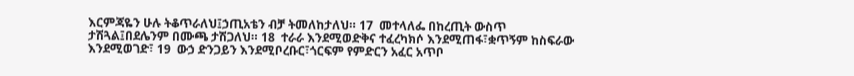እርምጃዬን ሁሉ ትቆጥራለህ፤ኃጢአቴን ብቻ ትመለከታለህ። 17  መተላለፌ በከረጢት ውስጥ ታሽጓል፤በደሌንም በሙጫ ታሽጋለህ። 18  ተራራ እንደሚወድቅና ተፈረካክሶ እንደሚጠፋ፣ቋጥኝም ከስፍራው እንደሚወገድ፣ 19  ውኃ ድንጋይን እንደሚቦረቡር፣ጎርፍም የምድርን አፈር አጥቦ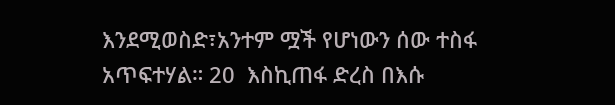እንደሚወስድ፣አንተም ሟች የሆነውን ሰው ተስፋ አጥፍተሃል። 20  እስኪጠፋ ድረስ በእሱ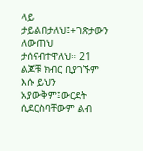ላይ ታይልበታለህ፤+ገጽታውን ለውጠህ ታሰናብተዋለህ። 21  ልጆቹ ክብር ቢያገኙም እሱ ይህን አያውቅም፤ውርደት ሲደርስባቸውም ልብ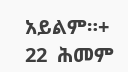አይልም።+ 22  ሕመም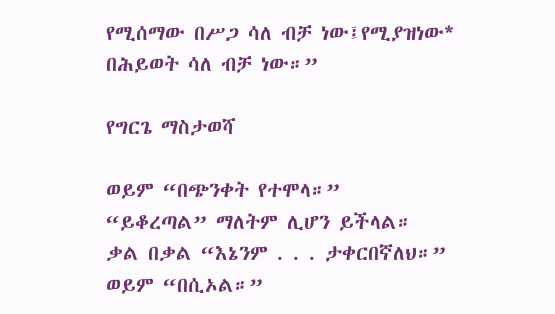የሚሰማው በሥጋ ሳለ ብቻ ነው፤የሚያዝነው* በሕይወት ሳለ ብቻ ነው።”

የግርጌ ማስታወሻ

ወይም “በጭንቀት የተሞላ።”
“ይቆረጣል” ማለትም ሊሆን ይችላል።
ቃል በቃል “እኔንም . . . ታቀርበኛለህ።”
ወይም “በሲኦል።”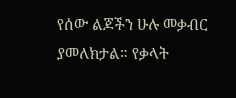የሰው ልጆችን ሁሉ መቃብር ያመለክታል። የቃላት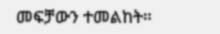መፍቻውን ተመልከት።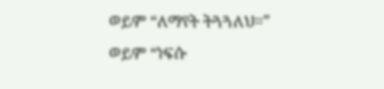ወይም “ለማየት ትጓጓለህ።”
ወይም “ነፍሱ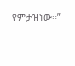የምታዝነው።”